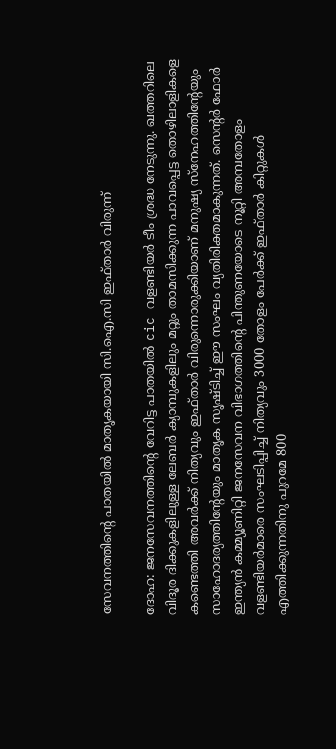സേവനത്തിന്റെ പാതയിൽ മാതൃകയായി സി.ഐ.സി ഇഫ്താർ വിരുന്ന്

ദോഹ: ജനസേവനത്തിന്റെ വേറിട്ട പാതയില്‍ cic വളണ്ടിയർ ടീം ശ്രദ്ധ നേടുന്നു. ഖത്തറിലെ വിദൂര ദിക്കുകളിലുള്ള ലേബര്‍ ക്യാമ്പുകളിലും മറ്റും താമസിക്കുന്ന പാവപ്പെട്ട തൊഴിലാളികളെ കണ്ടെത്തി അവര്‍ക്ക് നിത്യവും ഇഫ്താര്‍ വിരുന്നൊരുക്കിയാണ് മനുഷ്യ സ്‌നേഹത്തിന്റേയും സാഹോദര്യത്തിന്റേയും മാതൃക സൃഷ്ടിച്ച് ഈ സംഘം വ്യതിരിക്തമാകുന്നത്. സെന്റര്‍ ഫോര്‍ ഇന്ത്യന്‍ കമ്മ്യൂണിറ്റി ജനസേവന വിഭാഗത്തിൻ്റെ പിന്തുണയോടെ നൂറ്റി അമ്പതോളം വളണ്ടിയര്‍മാരെ സംഘടിപ്പിച്ച് നിത്യവും 3000 തോളം പേര്‍ക്ക് ഇഫ്താര്‍ കിറ്റുകള്‍ എത്തിക്കുന്നതിനു പുറമേ 800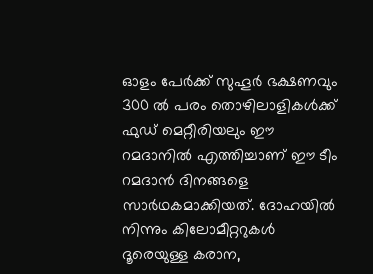ഓളം പേർക്ക് സുഹൂർ ഭക്ഷണവും 300 ൽ പരം തൊഴിലാളികൾക്ക് ഫുഡ് മെറ്റീരിയലും ഈ റമദാനിൽ എത്തിച്ചാണ് ഈ ടീം റമദാന്‍ ദിനങ്ങളെ സാര്‍ഥകമാക്കിയത്. ദോഹയില്‍ നിന്നും കിലോമീറ്ററുകള്‍ ദൂരെയുള്ള കരാന,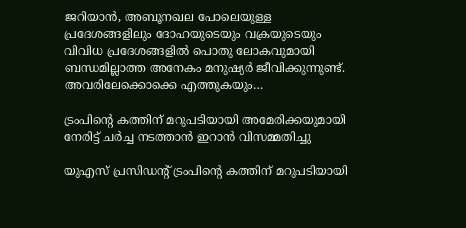ജറിയാൻ, അബൂനഖല പോലെയുള്ള പ്രദേശങ്ങളിലും ദോഹയുടെയും വക്രയുടെയും വിവിധ പ്രദേശങ്ങളിൽ പൊതു ലോകവുമായി ബന്ധമില്ലാത്ത അനേകം മനുഷ്യര്‍ ജീവിക്കുന്നുണ്ട്. അവരിലേക്കൊക്കെ എത്തുകയും…

ട്രംപിന്റെ കത്തിന് മറുപടിയായി അമേരിക്കയുമായി നേരിട്ട് ചർച്ച നടത്താൻ ഇറാൻ വിസമ്മതിച്ചു

യുഎസ് പ്രസിഡന്റ് ട്രംപിന്റെ കത്തിന് മറുപടിയായി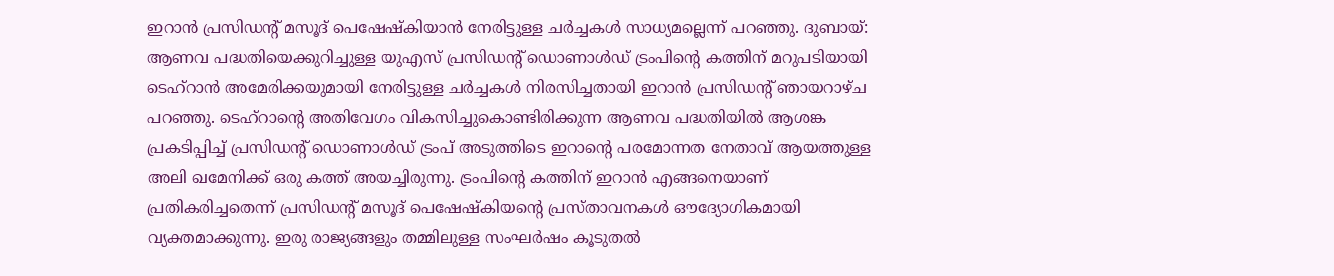ഇറാൻ പ്രസിഡന്റ് മസൂദ് പെഷേഷ്കിയാൻ നേരിട്ടുള്ള ചർച്ചകൾ സാധ്യമല്ലെന്ന് പറഞ്ഞു. ദുബായ്: ആണവ പദ്ധതിയെക്കുറിച്ചുള്ള യുഎസ് പ്രസിഡന്റ് ഡൊണാൾഡ് ട്രംപിന്റെ കത്തിന് മറുപടിയായി ടെഹ്‌റാൻ അമേരിക്കയുമായി നേരിട്ടുള്ള ചർച്ചകൾ നിരസിച്ചതായി ഇറാൻ പ്രസിഡന്റ് ഞായറാഴ്ച പറഞ്ഞു. ടെഹ്‌റാന്റെ അതിവേഗം വികസിച്ചുകൊണ്ടിരിക്കുന്ന ആണവ പദ്ധതിയിൽ ആശങ്ക പ്രകടിപ്പിച്ച് പ്രസിഡന്റ് ഡൊണാൾഡ് ട്രംപ് അടുത്തിടെ ഇറാന്റെ പരമോന്നത നേതാവ് ആയത്തുള്ള അലി ഖമേനിക്ക് ഒരു കത്ത് അയച്ചിരുന്നു. ട്രംപിന്റെ കത്തിന് ഇറാൻ എങ്ങനെയാണ് പ്രതികരിച്ചതെന്ന് പ്രസിഡന്റ് മസൂദ് പെഷേഷ്കിയന്റെ പ്രസ്താവനകൾ ഔദ്യോഗികമായി വ്യക്തമാക്കുന്നു. ഇരു രാജ്യങ്ങളും തമ്മിലുള്ള സംഘർഷം കൂടുതൽ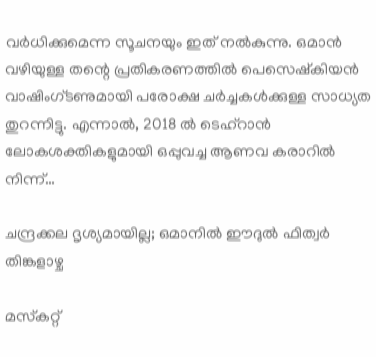വർധിക്കുമെന്ന സൂചനയും ഇത് നൽകുന്നു. ഒമാൻ വഴിയുള്ള തന്റെ പ്രതികരണത്തിൽ പെസെഷ്കിയൻ വാഷിംഗ്ടണുമായി പരോക്ഷ ചർച്ചകൾക്കുള്ള സാധ്യത തുറന്നിട്ടു. എന്നാല്‍, 2018 ൽ ടെഹ്‌റാൻ ലോകശക്തികളുമായി ഒപ്പുവച്ച ആണവ കരാറിൽ നിന്ന്…

ചന്ദ്രക്കല ദൃശ്യമായില്ല; ഒമാനില്‍ ഈദുല്‍ ഫിത്വര്‍ തിങ്കളാഴ്ച

മസ്‌കറ്റ്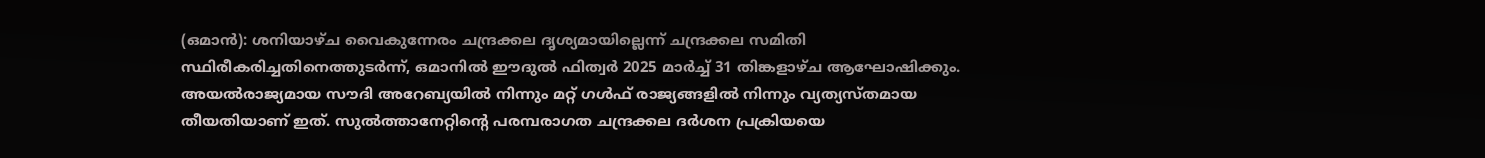(ഒമാൻ): ശനിയാഴ്ച വൈകുന്നേരം ചന്ദ്രക്കല ദൃശ്യമായില്ലെന്ന് ചന്ദ്രക്കല സമിതി സ്ഥിരീകരിച്ചതിനെത്തുടർന്ന്, ഒമാനില്‍ ഈദുല്‍ ഫിത്വര്‍ 2025 മാർച്ച് 31 തിങ്കളാഴ്ച ആഘോഷിക്കും. അയൽരാജ്യമായ സൗദി അറേബ്യയിൽ നിന്നും മറ്റ് ഗൾഫ് രാജ്യങ്ങളിൽ നിന്നും വ്യത്യസ്തമായ തീയതിയാണ് ഇത്. സുൽത്താനേറ്റിന്റെ പരമ്പരാഗത ചന്ദ്രക്കല ദർശന പ്രക്രിയയെ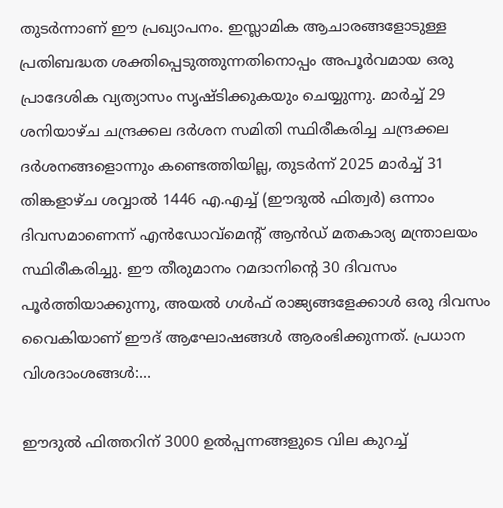തുടർന്നാണ് ഈ പ്രഖ്യാപനം. ഇസ്ലാമിക ആചാരങ്ങളോടുള്ള പ്രതിബദ്ധത ശക്തിപ്പെടുത്തുന്നതിനൊപ്പം അപൂർവമായ ഒരു പ്രാദേശിക വ്യത്യാസം സൃഷ്ടിക്കുകയും ചെയ്യുന്നു. മാർച്ച് 29 ശനിയാഴ്ച ചന്ദ്രക്കല ദർശന സമിതി സ്ഥിരീകരിച്ച ചന്ദ്രക്കല ദർശനങ്ങളൊന്നും കണ്ടെത്തിയില്ല, തുടർന്ന് 2025 മാർച്ച് 31 തിങ്കളാഴ്ച ശവ്വാൽ 1446 എ.എച്ച് (ഈദുല്‍ ഫിത്വര്‍) ഒന്നാം ദിവസമാണെന്ന് എൻഡോവ്‌മെന്റ് ആൻഡ് മതകാര്യ മന്ത്രാലയം സ്ഥിരീകരിച്ചു. ഈ തീരുമാനം റമദാനിന്റെ 30 ദിവസം പൂർത്തിയാക്കുന്നു, അയൽ ഗൾഫ് രാജ്യങ്ങളേക്കാൾ ഒരു ദിവസം വൈകിയാണ് ഈദ് ആഘോഷങ്ങൾ ആരംഭിക്കുന്നത്. പ്രധാന വിശദാംശങ്ങൾ:…

ഈദുൽ ഫിത്തറിന് 3000 ഉൽപ്പന്നങ്ങളുടെ വില കുറച്ച്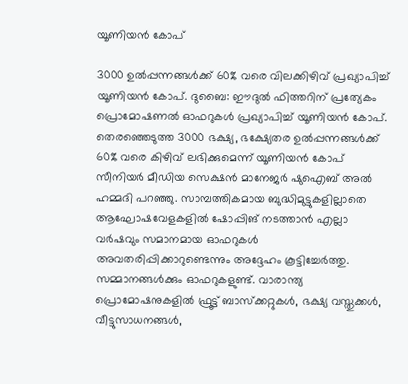യൂണിയൻ കോപ്

3000 ഉൽപ്പന്നങ്ങൾക്ക് 60% വരെ വിലക്കിഴിവ് പ്രഖ്യാപിച്ച് യൂണിയൻ കോപ്. ദുബൈ: ഈദുൽ ഫിത്തറിന് പ്രത്യേകം പ്രൊമോഷണൽ ഓഫറുകൾ പ്രഖ്യാപിച്ച് യൂണിയൻ കോപ്. തെരഞ്ഞെടുത്ത 3000 ഭക്ഷ്യ, ഭക്ഷ്യേതര ഉൽപ്പന്നങ്ങൾക്ക് 60% വരെ കിഴിവ് ലഭിക്കുമെന്ന് യൂണിയൻ കോപ് സീനിയർ മീഡിയ സെക്ഷൻ മാനേജർ ഷുഐബ് അൽ ഹമ്മദി പറഞ്ഞു. സാമ്പത്തികമായ ബുദ്ധിമുട്ടുകളില്ലാതെ ആഘോഷവേളകളിൽ ഷോപ്പിങ് നടത്താൻ എല്ലാ വർഷവും സമാനമായ ഓഫറുകൾ അവതരിപ്പിക്കാറുണ്ടെന്നും അദ്ദേഹം കൂട്ടിച്ചേർത്തു. സമ്മാനങ്ങൾക്കും ഓഫറുകളുണ്ട്. വാരാന്ത്യ പ്രൊമോഷനുകളിൽ ഫ്രൂട്ട് ബാസ്ക്കറ്റുകൾ, ഭക്ഷ്യ വസ്തുക്കൾ, വീട്ടുസാധനങ്ങൾ,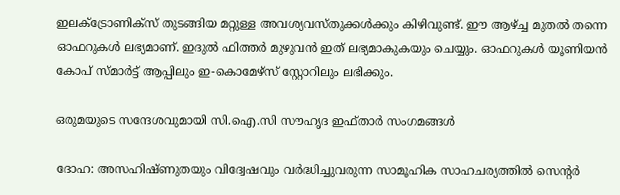ഇലക്ട്രോണിക്സ് തുടങ്ങിയ മറ്റുള്ള അവശ്യവസ്തുക്കൾക്കും കിഴിവുണ്ട്. ഈ ആഴ്ച്ച മുതൽ തന്നെ ഓഫറുകൾ ലഭ്യമാണ്. ഇദുൽ ഫിത്തർ മുഴുവൻ ഇത് ലഭ്യമാകുകയും ചെയ്യും. ഓഫറുകൾ യൂണിയൻ കോപ് സ്മാർട്ട് ആപ്പിലും ഇ-കൊമേഴ്സ് സ്റ്റോറിലും ലഭിക്കും.

ഒരുമയുടെ സന്ദേശവുമായി സി.ഐ.സി സൗഹൃദ ഇഫ്താർ സംഗമങ്ങൾ

ദോഹ: അസഹിഷ്ണുതയും വിദ്വേഷവും വർദ്ധിച്ചുവരുന്ന സാമൂഹിക സാഹചര്യത്തിൽ സെന്റർ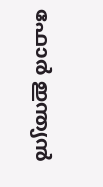ഫോർ ഇന്ത്യൻ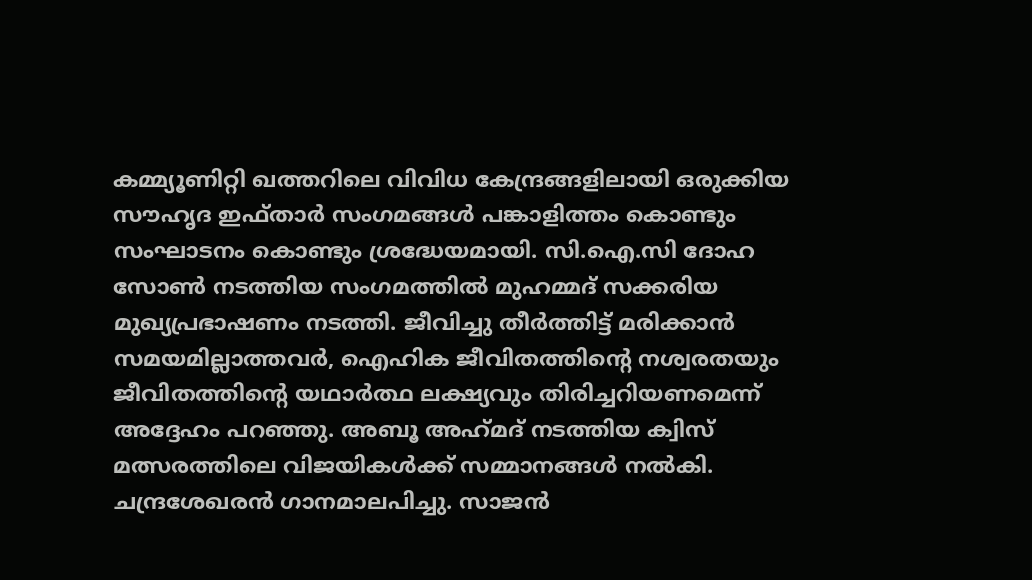കമ്മ്യൂണിറ്റി ഖത്തറിലെ വിവിധ കേന്ദ്രങ്ങളിലായി ഒരുക്കിയ സൗഹൃദ ഇഫ്താർ സംഗമങ്ങൾ പങ്കാളിത്തം കൊണ്ടും സംഘാടനം കൊണ്ടും ശ്രദ്ധേയമായി. സി.ഐ.സി ദോഹ സോൺ നടത്തിയ സംഗമത്തിൽ മുഹമ്മദ് സക്കരിയ മുഖ്യപ്രഭാഷണം നടത്തി. ജീവിച്ചു തീർത്തിട്ട് മരിക്കാൻ സമയമില്ലാത്തവർ, ഐഹിക ജീവിതത്തിന്റെ നശ്വരതയും ജീവിതത്തിൻ്റെ യഥാർത്ഥ ലക്ഷ്യവും തിരിച്ചറിയണമെന്ന് അദ്ദേഹം പറഞ്ഞു. അബൂ അഹ്‌മദ് നടത്തിയ ക്വിസ് മത്സരത്തിലെ വിജയികൾക്ക് സമ്മാനങ്ങൾ നൽകി. ചന്ദ്രശേഖരൻ ഗാനമാലപിച്ചു. സാജൻ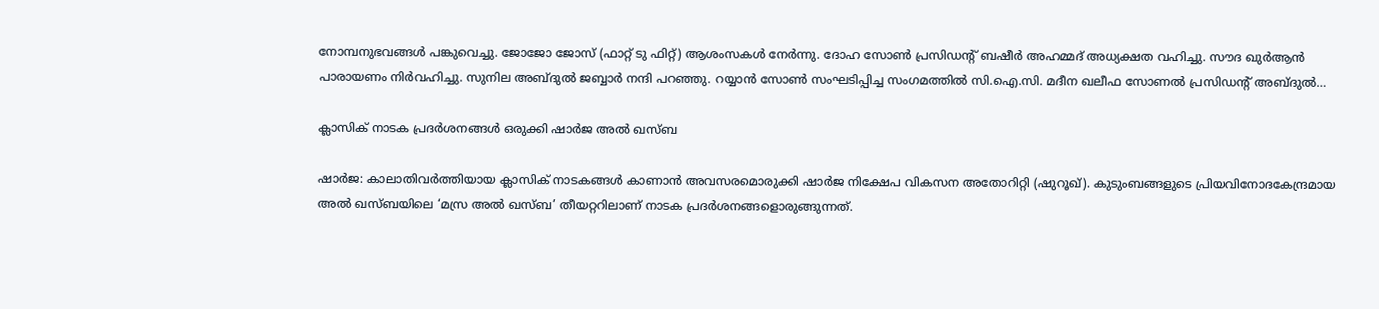നോമ്പനുഭവങ്ങൾ പങ്കുവെച്ചു. ജോജോ ജോസ് (ഫാറ്റ് ടു ഫിറ്റ്) ആശംസകൾ നേർന്നു. ദോഹ സോൺ പ്രസിഡന്റ് ബഷീർ അഹമ്മദ് അധ്യക്ഷത വഹിച്ചു. സൗദ ഖുർആൻ പാരായണം നിർവഹിച്ചു. സുനില അബ്ദുൽ ജബ്ബാർ നന്ദി പറഞ്ഞു. റയ്യാൻ സോൺ സംഘടിപ്പിച്ച സംഗമത്തിൽ സി.ഐ.സി. മദീന ഖലീഫ സോണൽ പ്രസിഡന്റ് അബ്ദുൽ…

ക്ലാസിക് നാടക പ്രദർശനങ്ങൾ ഒരുക്കി ഷാർജ അൽ ഖസ്ബ

ഷാര്‍ജ: കാലാതിവർത്തിയായ ക്ലാസിക് നാടകങ്ങൾ കാണാൻ അവസരമൊരുക്കി ഷാർജ നിക്ഷേപ വികസന അതോറിറ്റി (ഷുറൂഖ്). കുടുംബങ്ങളുടെ പ്രിയവിനോദകേന്ദ്രമായ അൽ ഖസ്ബയിലെ ‘മസ്ര അൽ ഖസ്ബ’ തീയറ്ററിലാണ് നാടക പ്രദർശനങ്ങളൊരുങ്ങുന്നത്.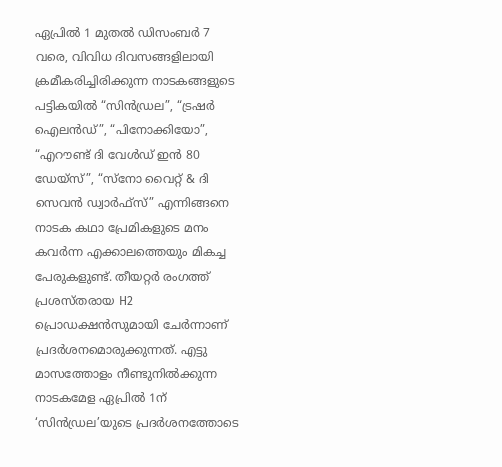ഏപ്രിൽ 1 മുതൽ ഡിസംബർ 7 വരെ, വിവിധ ദിവസങ്ങളിലായി ക്രമീകരിച്ചിരിക്കുന്ന നാടകങ്ങളുടെ പട്ടികയിൽ “സിൻഡ്രല”, “ട്രഷർ ഐലൻഡ്”, “പിനോക്കിയോ”, “എറൗണ്ട് ദി വേൾഡ് ഇൻ 80 ഡേയ്‌സ്”, “സ്നോ വൈറ്റ് & ദി സെവൻ ഡ്വാർഫ്‌സ്” എന്നിങ്ങനെ നാടക കഥാ പ്രേമികളുടെ മനം കവർന്ന എക്കാലത്തെയും മികച്ച പേരുകളുണ്ട്. തീയറ്റർ രംഗത്ത് പ്രശസ്തരായ H2 പ്രൊഡക്ഷൻസുമായി ചേർന്നാണ് പ്രദർശനമൊരുക്കുന്നത്. എട്ടു മാസത്തോളം നീണ്ടുനിൽക്കുന്ന നാടകമേള ഏപ്രിൽ 1ന് ‘സിൻഡ്രല’യുടെ പ്രദർശനത്തോടെ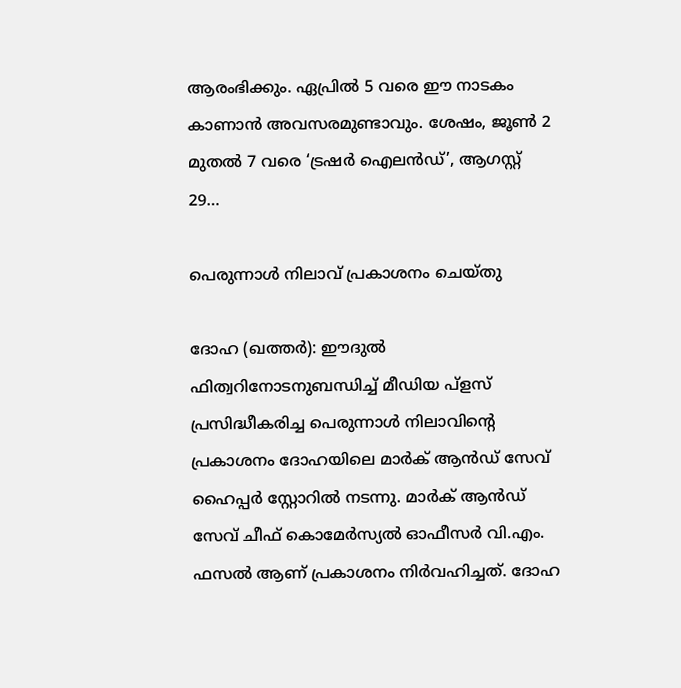ആരംഭിക്കും. ഏപ്രിൽ 5 വരെ ഈ നാടകം കാണാൻ അവസരമുണ്ടാവും. ശേഷം, ജൂൺ 2 മുതൽ 7 വരെ ‘ട്രഷർ ഐലൻഡ്’, ആഗസ്റ്റ് 29…

പെരുന്നാള്‍ നിലാവ് പ്രകാശനം ചെയ്തു

ദോഹ (ഖത്തര്‍): ഈദുല്‍ ഫിത്വറിനോടനുബന്ധിച്ച് മീഡിയ പ്‌ളസ് പ്രസിദ്ധീകരിച്ച പെരുന്നാള്‍ നിലാവിന്റെ പ്രകാശനം ദോഹയിലെ മാര്‍ക് ആന്‍ഡ് സേവ് ഹൈപ്പര്‍ സ്റ്റോറില്‍ നടന്നു. മാര്‍ക് ആന്‍ഡ് സേവ് ചീഫ് കൊമേര്‍സ്യല്‍ ഓഫീസര്‍ വി.എം. ഫസല്‍ ആണ് പ്രകാശനം നിര്‍വഹിച്ചത്. ദോഹ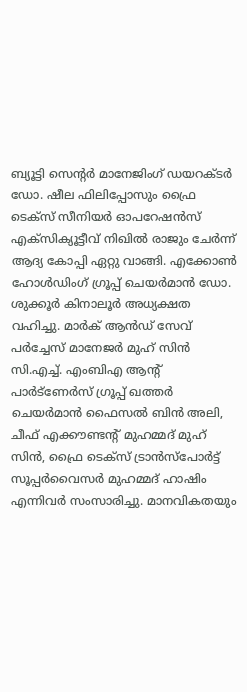ബ്യൂട്ടി സെന്റര്‍ മാനേജിംഗ് ഡയറക്ടര്‍ ഡോ. ഷീല ഫിലിപ്പോസും ഫ്രൈ ടെക്‌സ് സീനിയര്‍ ഓപറേഷന്‍സ് എക്‌സിക്യൂട്ടീവ് നിഖില്‍ രാജും ചേര്‍ന്ന് ആദ്യ കോപ്പി ഏറ്റു വാങ്ങി. എക്കോണ്‍ ഹോള്‍ഡിംഗ് ഗ്രൂപ്പ് ചെയര്‍മാന്‍ ഡോ. ശുക്കൂര്‍ കിനാലൂര്‍ അധ്യക്ഷത വഹിച്ചു. മാര്‍ക് ആന്‍ഡ് സേവ് പര്‍ച്ചേസ് മാനേജര്‍ മുഹ് സിന്‍ സി.എച്ച്. എംബിഎ ആന്റ് പാര്‍ട്‌ണേര്‍സ് ഗ്രൂപ്പ് ഖത്തര്‍ ചെയര്‍മാന്‍ ഫൈസല്‍ ബിന്‍ അലി, ചീഫ് എക്കൗണ്ടന്റ് മുഹമ്മദ് മുഹ് സിന്‍, ഫ്രൈ ടെക്‌സ് ട്രാന്‍സ്‌പോര്‍ട്ട് സൂപ്പര്‍വൈസര്‍ മുഹമ്മദ് ഹാഷിം എന്നിവര്‍ സംസാരിച്ചു. മാനവികതയും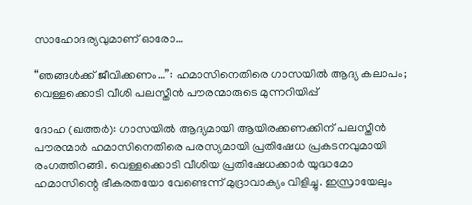സാഹോദര്യവുമാണ് ഓരോ…

“ഞങ്ങൾക്ക് ജീവിക്കണം…”: ഹമാസിനെതിരെ ഗാസയിൽ ആദ്യ കലാപം; വെള്ളക്കൊടി വീശി പലസ്തീന്‍ പൗരന്മാരുടെ മുന്നറിയിപ്പ്

ദോഹ (ഖത്തര്‍): ഗാസയിൽ ആദ്യമായി ആയിരക്കണക്കിന് പലസ്തീൻ പൗരന്മാർ ഹമാസിനെതിരെ പരസ്യമായി പ്രതിഷേധ പ്രകടനവുമായി രംഗത്തിറങ്ങി. വെള്ളക്കൊടി വീശിയ പ്രതിഷേധക്കാർ യുദ്ധമോ ഹമാസിന്റെ ഭീകരതയോ വേണ്ടെന്ന് മുദ്രാവാക്യം വിളിച്ചു. ഇസ്രായേലും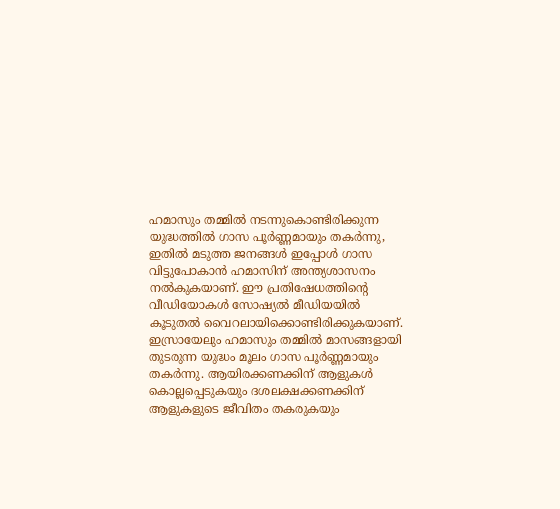ഹമാസും തമ്മിൽ നടന്നുകൊണ്ടിരിക്കുന്ന യുദ്ധത്തിൽ ഗാസ പൂർണ്ണമായും തകർന്നു, ഇതിൽ മടുത്ത ജനങ്ങൾ ഇപ്പോൾ ഗാസ വിട്ടുപോകാൻ ഹമാസിന് അന്ത്യശാസനം നൽകുകയാണ്. ഈ പ്രതിഷേധത്തിന്റെ വീഡിയോകൾ സോഷ്യൽ മീഡിയയിൽ കൂടുതൽ വൈറലായിക്കൊണ്ടിരിക്കുകയാണ്. ഇസ്രായേലും ഹമാസും തമ്മിൽ മാസങ്ങളായി തുടരുന്ന യുദ്ധം മൂലം ഗാസ പൂർണ്ണമായും തകർന്നു. ആയിരക്കണക്കിന് ആളുകൾ കൊല്ലപ്പെടുകയും ദശലക്ഷക്കണക്കിന് ആളുകളുടെ ജീവിതം തകരുകയും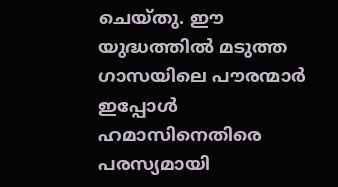ചെയ്തു. ഈ യുദ്ധത്തിൽ മടുത്ത ഗാസയിലെ പൗരന്മാർ ഇപ്പോൾ ഹമാസിനെതിരെ പരസ്യമായി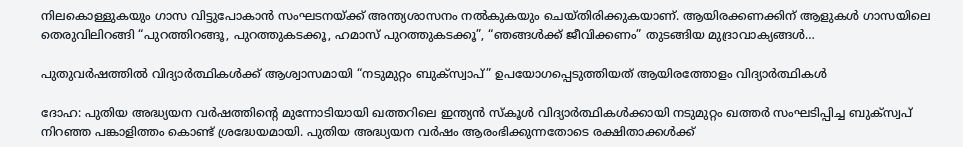നിലകൊള്ളുകയും ഗാസ വിട്ടുപോകാൻ സംഘടനയ്ക്ക് അന്ത്യശാസനം നൽകുകയും ചെയ്തിരിക്കുകയാണ്. ആയിരക്കണക്കിന് ആളുകൾ ഗാസയിലെ തെരുവിലിറങ്ങി “പുറത്തിറങ്ങൂ, പുറത്തുകടക്കൂ, ഹമാസ് പുറത്തുകടക്കൂ”, “ഞങ്ങൾക്ക് ജീവിക്കണം” തുടങ്ങിയ മുദ്രാവാക്യങ്ങൾ…

പുതുവർഷത്തിൽ വിദ്യാര്‍ത്ഥികള്‍ക്ക് ആശ്വാസമായി “നടുമുറ്റം ബുക്സ്വാപ്” ഉപയോഗപ്പെടുത്തിയത് ആയിരത്തോളം വിദ്യാർത്ഥികൾ

ദോഹ: പുതിയ അദ്ധ്യയന വർഷത്തിന്റെ മുന്നോടിയായി ഖത്തറിലെ ഇന്ത്യൻ സ്കൂൾ വിദ്യാർത്ഥികൾക്കായി നടുമുറ്റം ഖത്തർ സംഘടിപ്പിച്ച ബുക്സ്വപ് നിറഞ്ഞ പങ്കാളിത്തം കൊണ്ട് ശ്രദ്ധേയമായി. പുതിയ അദ്ധ്യയന വർഷം ആരംഭിക്കുന്നതോടെ രക്ഷിതാക്കള്‍ക്ക്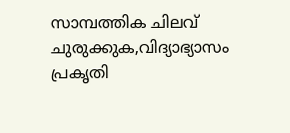സാമ്പത്തിക ചിലവ് ചുരുക്കുക,വിദ്യാഭ്യാസം പ്രകൃതി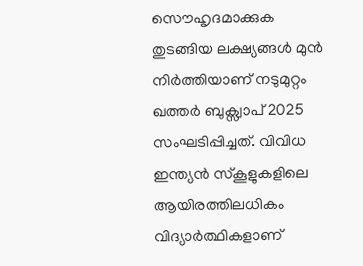സൌഹൃദമാക്കുക തുടങ്ങിയ ലക്ഷ്യങ്ങള്‍ മുൻ നിർത്തിയാണ് നടുമുറ്റം ഖത്തർ ബുക്സ്വാപ് 2025 സംഘടിപ്പിച്ചത്. വിവിധ ഇന്ത്യൻ സ്കൂളുകളിലെ ആയിരത്തിലധികം വിദ്യാര്‍ത്ഥികളാണ്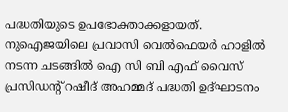പദ്ധതിയുടെ ഉപഭോക്താക്കളായത്. നുഐജയിലെ പ്രവാസി വെൽഫെയർ ഹാളിൽ നടന്ന ചടങ്ങിൽ ഐ സി ബി എഫ് വൈസ് പ്രസിഡൻ്റ് റഷീദ് അഹമ്മദ് പദ്ധതി ഉദ്ഘാടനം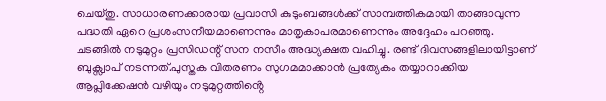ചെയ്തു. സാധാരണക്കാരായ പ്രവാസി കുടുംബങ്ങൾക്ക് സാമ്പത്തികമായി താങ്ങാവുന്ന പദ്ധതി ഏറെ പ്രശംസനീയമാണെന്നും മാതൃകാപരമാണെന്നും അദ്ദേഹം പറഞ്ഞു. ചടങ്ങിൽ നടുമുറ്റം പ്രസിഡന്റ് സന നസീം അദ്ധ്യക്ഷത വഹിച്ചു. രണ്ട് ദിവസങ്ങളിലായിട്ടാണ് ബുക്സ്വാപ് നടന്നത്.പുസ്തക വിതരണം സുഗമമാക്കാൻ പ്രത്യേകം തയ്യാറാക്കിയ ആപ്ലിക്കേഷൻ വഴിയും നടുമുറ്റത്തിൻ്റെ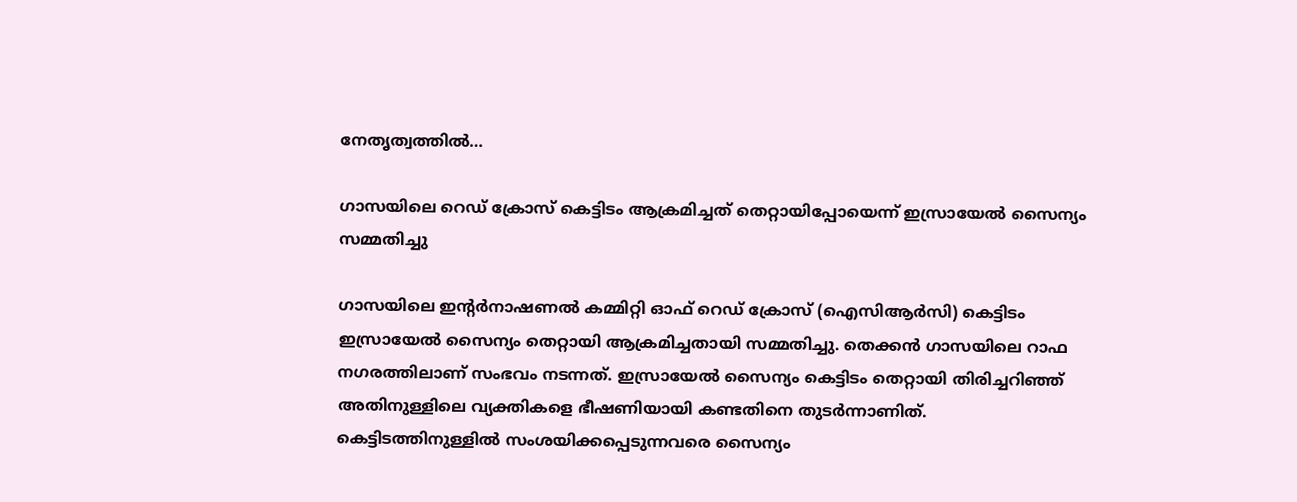നേതൃത്വത്തിൽ…

ഗാസയിലെ റെഡ് ക്രോസ് കെട്ടിടം ആക്രമിച്ചത് തെറ്റായിപ്പോയെന്ന് ഇസ്രായേൽ സൈന്യം സമ്മതിച്ചു

ഗാസയിലെ ഇന്റർനാഷണൽ കമ്മിറ്റി ഓഫ് റെഡ് ക്രോസ് (ഐസിആർസി) കെട്ടിടം ഇസ്രായേൽ സൈന്യം തെറ്റായി ആക്രമിച്ചതായി സമ്മതിച്ചു. തെക്കൻ ഗാസയിലെ റാഫ നഗരത്തിലാണ് സംഭവം നടന്നത്. ഇസ്രായേൽ സൈന്യം കെട്ടിടം തെറ്റായി തിരിച്ചറിഞ്ഞ് അതിനുള്ളിലെ വ്യക്തികളെ ഭീഷണിയായി കണ്ടതിനെ തുടർന്നാണിത്. കെട്ടിടത്തിനുള്ളിൽ സംശയിക്കപ്പെടുന്നവരെ സൈന്യം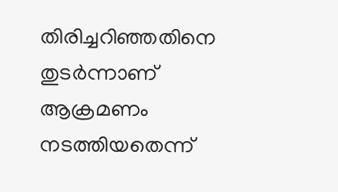തിരിച്ചറിഞ്ഞതിനെ തുടർന്നാണ് ആക്രമണം നടത്തിയതെന്ന്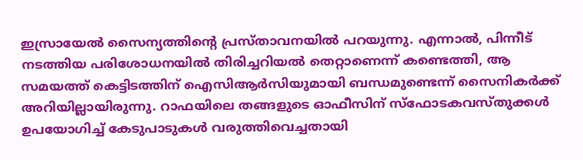ഇസ്രായേൽ സൈന്യത്തിന്റെ പ്രസ്താവനയിൽ പറയുന്നു. എന്നാല്‍, പിന്നീട് നടത്തിയ പരിശോധനയിൽ തിരിച്ചറിയൽ തെറ്റാണെന്ന് കണ്ടെത്തി, ആ സമയത്ത് കെട്ടിടത്തിന് ഐസിആർസിയുമായി ബന്ധമുണ്ടെന്ന് സൈനികർക്ക് അറിയില്ലായിരുന്നു. റാഫയിലെ തങ്ങളുടെ ഓഫീസിന് സ്‌ഫോടകവസ്തുക്കൾ ഉപയോഗിച്ച് കേടുപാടുകൾ വരുത്തിവെച്ചതായി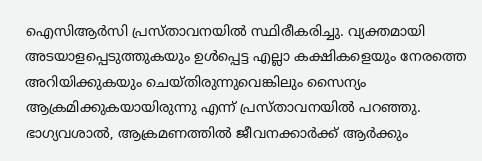ഐസിആർസി പ്രസ്താവനയിൽ സ്ഥിരീകരിച്ചു. വ്യക്തമായി അടയാളപ്പെടുത്തുകയും ഉൾപ്പെട്ട എല്ലാ കക്ഷികളെയും നേരത്തെ അറിയിക്കുകയും ചെയ്തിരുന്നുവെങ്കിലും സൈന്യം ആക്രമിക്കുകയായിരുന്നു എന്ന് പ്രസ്താവനയില്‍ പറഞ്ഞു. ഭാഗ്യവശാൽ, ആക്രമണത്തിൽ ജീവനക്കാർക്ക് ആർക്കും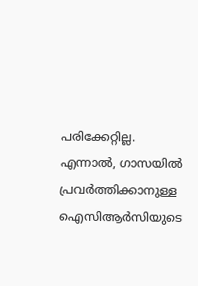പരിക്കേറ്റില്ല. എന്നാല്‍, ഗാസയിൽ പ്രവർത്തിക്കാനുള്ള ഐസിആർസിയുടെ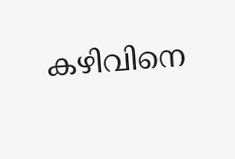കഴിവിനെ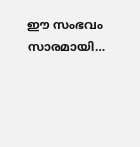ഈ സംഭവം സാരമായി…